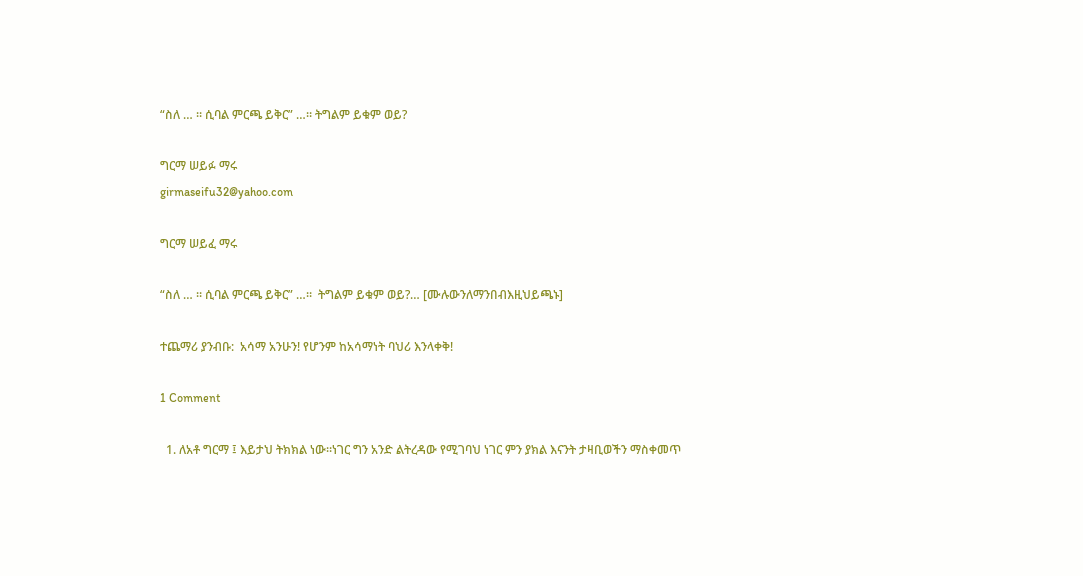“ስለ … ። ሲባል ምርጫ ይቅር” …። ትግልም ይቁም ወይ?

ግርማ ሠይፉ ማሩ
girmaseifu32@yahoo.com

ግርማ ሠይፈ ማሩ

“ስለ … ። ሲባል ምርጫ ይቅር” …።  ትግልም ይቁም ወይ?… [ሙሉውንለማንበብእዚህይጫኑ]

ተጨማሪ ያንብቡ:  አሳማ አንሁን! የሆንም ከአሳማነት ባህሪ እንላቀቅ!

1 Comment

  1. ለአቶ ግርማ ፤ እይታህ ትክክል ነው።ነገር ግን አንድ ልትረዳው የሚገባህ ነገር ምን ያክል እናንት ታዛቢወችን ማስቀመጥ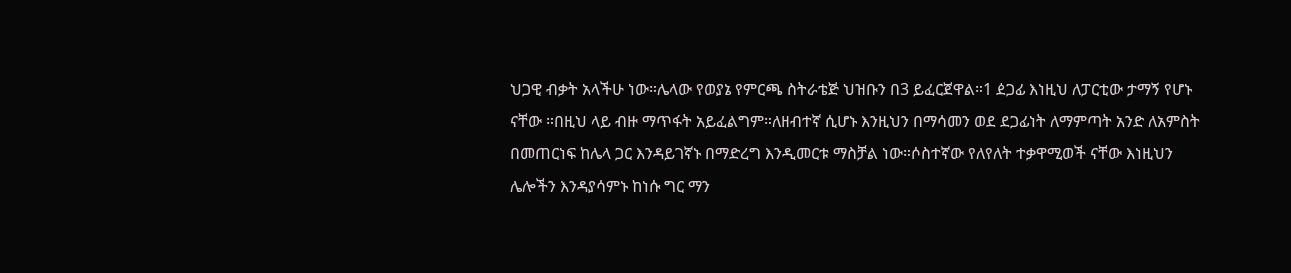ህጋዊ ብቃት አላችሁ ነው።ሌላው የወያኔ የምርጫ ስትራቴጅ ህዝቡን በ3 ይፈርጀዋል።1 ዸጋፊ እነዚህ ለፓርቲው ታማኝ የሆኑ ናቸው ።በዚህ ላይ ብዙ ማጥፋት አይፈልግም።ለዘብተኛ ሲሆኑ እንዚህን በማሳመን ወደ ደጋፊነት ለማምጣት አንድ ለአምስት በመጠርነፍ ከሌላ ጋር እንዳይገኛኑ በማድረግ እንዲመርቱ ማስቻል ነው።ሶስተኛው የለየለት ተቃዋሚወች ናቸው እነዚህን ሌሎችን እንዳያሳምኑ ከነሱ ግር ማን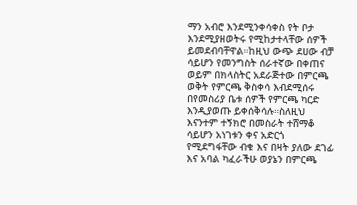ማን አብሮ እንደሚንቀሳቀስ የት ቦታ እንደሚያዘወትሩ የሚከታተላቸው ሰዎች ይመደብባቸዋል።ከዚህ ውጭ ደሀው ብቻ ሳይሆን የመንግስት ሰራተኛው በቀጠና ወይም በክላስትር አደራጅተው በምርጫ ወቅት የምርጫ ቅስቀሳ እብደሚሰሩ በየመስሪያ ቤቱ ሰዎች የምርጫ ካርድ እንዲያወጡ ይቀሰቅሳሉ።ስለዚህ እናንተም ተኝክሮ በመስራት ተሸማቆ ሳይሆን አነገቱን ቀና አድርጎ የሚደግፋቸው ብቁ እና በዛት ያለው ደገፊ እና አባል ካፈራችሁ ወያኔን በምርጫ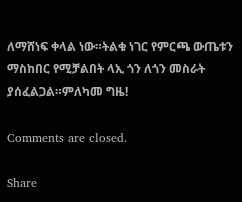ለማሸነፍ ቀላል ነው።ትልቁ ነገር የምርጫ ውጤቱን ማስከበር የሚቻልበት ላኢ ጎን ለጎን መስራት ያሰፈልጋል።ምለካመ ግዜ!

Comments are closed.

Share